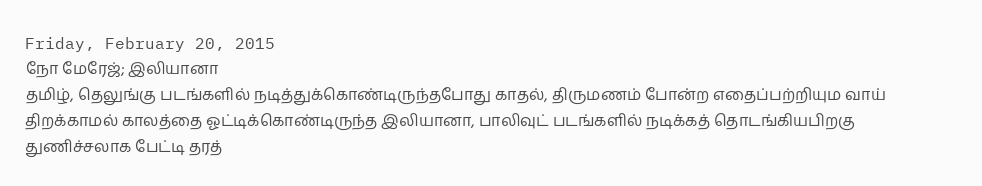Friday, February 20, 2015
நோ மேரேஜ்; இலியானா
தமிழ், தெலுங்கு படங்களில் நடித்துக்கொண்டிருந்தபோது காதல், திருமணம் போன்ற எதைப்பற்றியும வாய் திறக்காமல் காலத்தை ஓட்டிக்கொண்டிருந்த இலியானா, பாலிவுட் படங்களில் நடிக்கத் தொடங்கியபிறகு துணிச்சலாக பேட்டி தரத்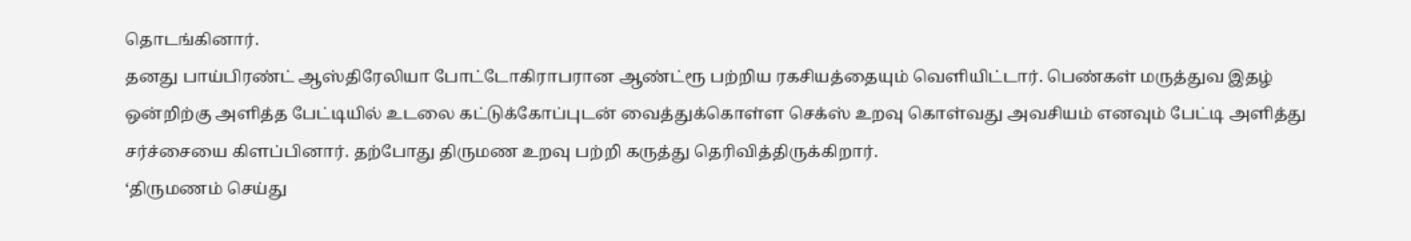தொடங்கினார்.
தனது பாய்பிரண்ட் ஆஸ்திரேலியா போட்டோகிராபரான ஆண்ட்ரூ பற்றிய ரகசியத்தையும் வெளியிட்டார். பெண்கள் மருத்துவ இதழ் ஒன்றிற்கு அளித்த பேட்டியில் உடலை கட்டுக்கோப்புடன் வைத்துக்கொள்ள செக்ஸ் உறவு கொள்வது அவசியம் எனவும் பேட்டி அளித்து சர்ச்சையை கிளப்பினார். தற்போது திருமண உறவு பற்றி கருத்து தெரிவித்திருக்கிறார்.
‘திருமணம் செய்து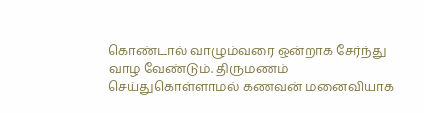கொண்டால் வாழும்வரை ஒன்றாக சேர்ந்து வாழ வேண்டும். திருமணம் செய்துகொள்ளாமல் கணவன் மனைவியாக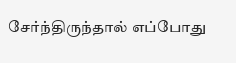சேர்ந்திருந்தால் எப்போது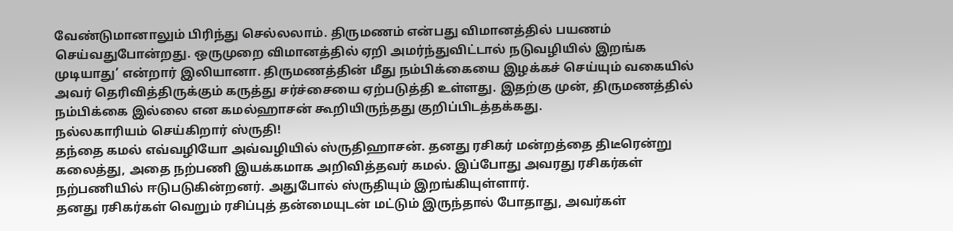வேண்டுமானாலும் பிரிந்து செல்லலாம். திருமணம் என்பது விமானத்தில் பயணம் செய்வதுபோன்றது. ஒருமுறை விமானத்தில் ஏறி அமர்ந்துவிட்டால் நடுவழியில் இறங்க முடியாது’ என்றார் இலியானா. திருமணத்தின் மீது நம்பிக்கையை இழக்கச் செய்யும் வகையில் அவர் தெரிவித்திருக்கும் கருத்து சர்ச்சையை ஏற்படுத்தி உள்ளது. இதற்கு முன், திருமணத்தில் நம்பிக்கை இல்லை என கமல்ஹாசன் கூறியிருந்தது குறிப்பிடத்தக்கது.
நல்லகாரியம் செய்கிறார் ஸ்ருதி!
தந்தை கமல் எவ்வழியோ அவ்வழியில் ஸ்ருதிஹாசன். தனது ரசிகர் மன்றத்தை திடீரென்று கலைத்து, அதை நற்பணி இயக்கமாக அறிவித்தவர் கமல். இப்போது அவரது ரசிகர்கள் நற்பணியில் ஈடுபடுகின்றனர். அதுபோல் ஸ்ருதியும் இறங்கியுள்ளார்.
தனது ரசிகர்கள் வெறும் ரசிப்புத் தன்மையுடன் மட்டும் இருந்தால் போதாது, அவர்கள்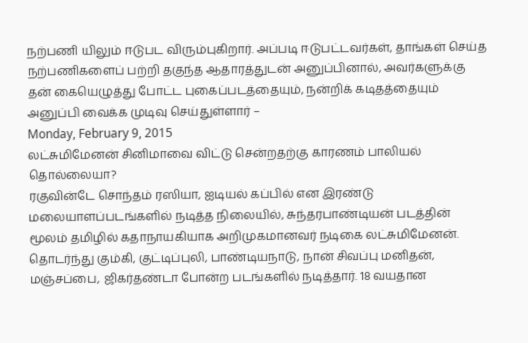நற்பணி யிலும் ஈடுபட விரும்புகிறார். அப்படி ஈடுபட்டவர்கள், தாங்கள் செய்த நற்பணிகளைப் பற்றி தகுந்த ஆதாரத்துடன் அனுப்பினால், அவர்களுக்கு தன் கையெழுத்து போட்ட புகைப்படத்தையும், நன்றிக் கடிதத்தையும் அனுப்பி வைக்க முடிவு செய்துள்ளார் –
Monday, February 9, 2015
லட்சுமிமேனன் சினிமாவை விட்டு சென்றதற்கு காரணம் பாலியல் தொல்லையா?
ரகுவின்டே சொந்தம் ரஸியா, ஐடியல் கப்பில் என இரண்டு மலையாளப்படங்களில் நடித்த நிலையில், சுந்தரபாண்டியன் படத்தின் மூலம் தமிழில் கதாநாயகியாக அறிமுகமானவர் நடிகை லட்சுமிமேனன்.
தொடர்ந்து கும்கி, குட்டிப்புலி, பாண்டியநாடு, நான் சிவப்பு மனிதன், மஞ்சப்பை, ஜிகர்தண்டா போன்ற படங்களில் நடித்தார். 18 வயதான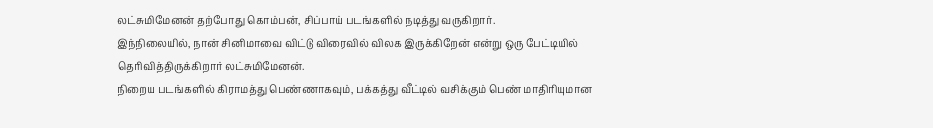லட்சுமிமேனன் தற்போது கொம்பன், சிப்பாய் படங்களில் நடித்து வருகிறார்.
இந்நிலையில், நான் சினிமாவை விட்டு விரைவில் விலக இருக்கிறேன் என்று ஒரு பேட்டியில் தெரிவித்திருக்கிறார் லட்சுமிமேனன்.
நிறைய படங்களில் கிராமத்து பெண்ணாகவும், பக்கத்து வீட்டில் வசிக்கும் பெண் மாதிரியுமான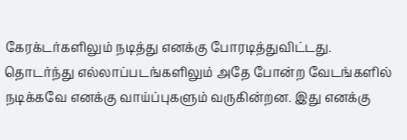கேரக்டர்களிலும் நடித்து எனக்கு போரடித்துவிட்டது. தொடர்ந்து எல்லாப்படங்களிலும் அதே போன்ற வேடங்களில் நடிக்கவே எனக்கு வாய்ப்புகளும் வருகின்றன. இது எனக்கு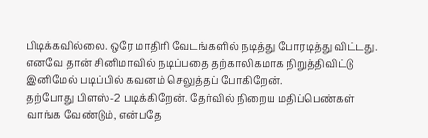பிடிக்கவில்லை. ஒரே மாதிரி வேடங்களில் நடித்து போரடித்து விட்டது. எனவே தான் சினிமாவில் நடிப்பதை தற்காலிகமாக நிறுத்திவிட்டு இனிமேல் படிப்பில் கவனம் செலுத்தப் போகிறேன்.
தற்போது பிளஸ்-2 படிக்கிறேன். தேர்வில் நிறைய மதிப்பெண்கள் வாங்க வேண்டும், என்பதே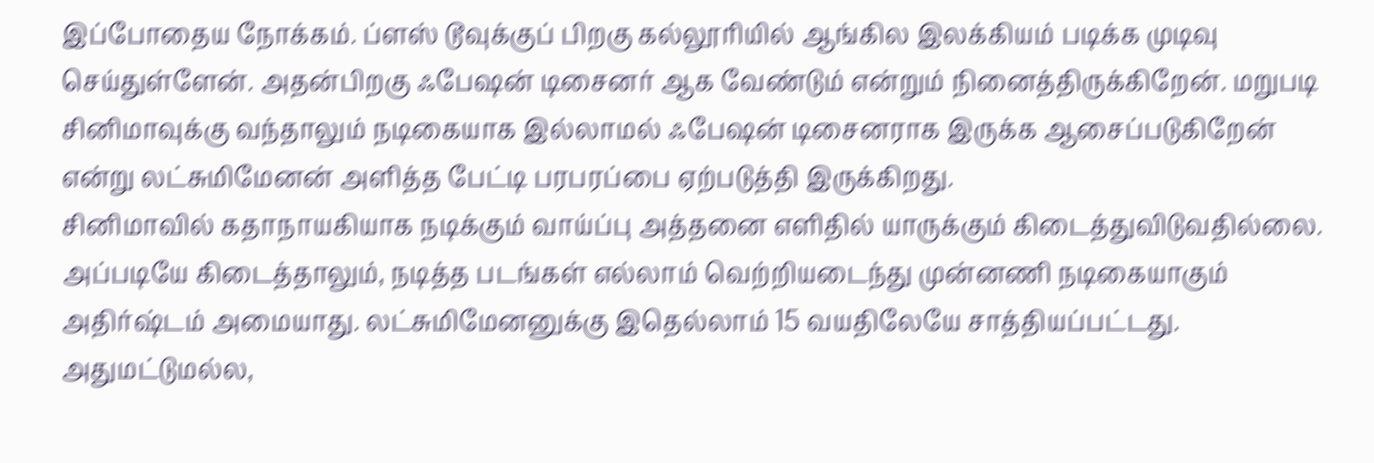இப்போதைய நோக்கம். ப்ளஸ் டூவுக்குப் பிறகு கல்லூரியில் ஆங்கில இலக்கியம் படிக்க முடிவு செய்துள்ளேன். அதன்பிறகு ஃபேஷன் டிசைனர் ஆக வேண்டும் என்றும் நினைத்திருக்கிறேன். மறுபடி சினிமாவுக்கு வந்தாலும் நடிகையாக இல்லாமல் ஃபேஷன் டிசைனராக இருக்க ஆசைப்படுகிறேன் என்று லட்சுமிமேனன் அளித்த பேட்டி பரபரப்பை ஏற்படுத்தி இருக்கிறது.
சினிமாவில் கதாநாயகியாக நடிக்கும் வாய்ப்பு அத்தனை எளிதில் யாருக்கும் கிடைத்துவிடுவதில்லை. அப்படியே கிடைத்தாலும், நடித்த படங்கள் எல்லாம் வெற்றியடைந்து முன்னணி நடிகையாகும் அதிர்ஷ்டம் அமையாது. லட்சுமிமேனனுக்கு இதெல்லாம் 15 வயதிலேயே சாத்தியப்பட்டது.
அதுமட்டுமல்ல,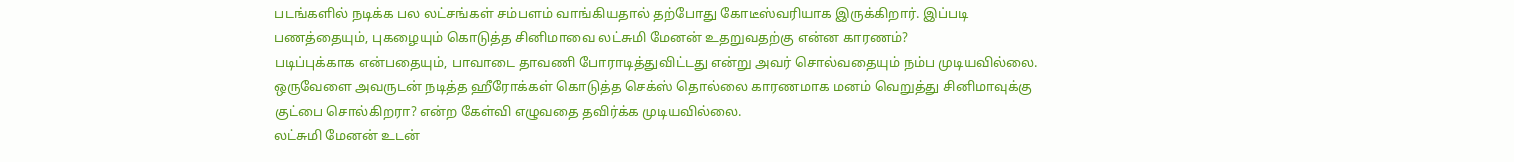படங்களில் நடிக்க பல லட்சங்கள் சம்பளம் வாங்கியதால் தற்போது கோடீஸ்வரியாக இருக்கிறார். இப்படி பணத்தையும், புகழையும் கொடுத்த சினிமாவை லட்சுமி மேனன் உதறுவதற்கு என்ன காரணம்?
படிப்புக்காக என்பதையும், பாவாடை தாவணி போராடித்துவிட்டது என்று அவர் சொல்வதையும் நம்ப முடியவில்லை. ஒருவேளை அவருடன் நடித்த ஹீரோக்கள் கொடுத்த செக்ஸ் தொல்லை காரணமாக மனம் வெறுத்து சினிமாவுக்கு குட்பை சொல்கிறரா? என்ற கேள்வி எழுவதை தவிர்க்க முடியவில்லை.
லட்சுமி மேனன் உடன்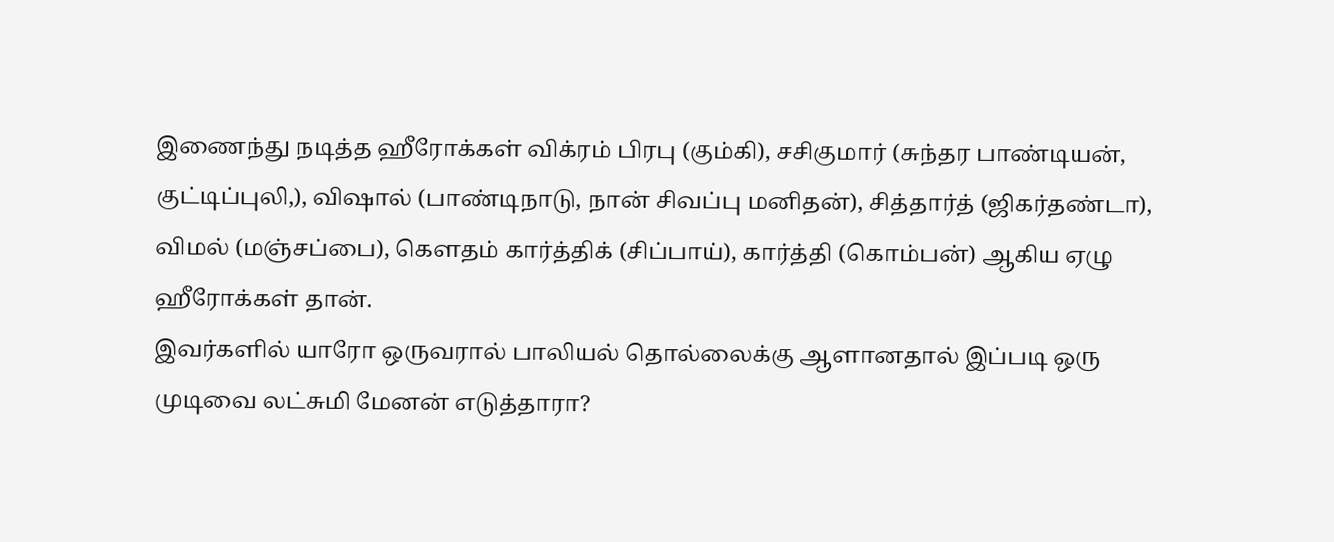இணைந்து நடித்த ஹீரோக்கள் விக்ரம் பிரபு (கும்கி), சசிகுமார் (சுந்தர பாண்டியன், குட்டிப்புலி,), விஷால் (பாண்டிநாடு, நான் சிவப்பு மனிதன்), சித்தார்த் (ஜிகர்தண்டா), விமல் (மஞ்சப்பை), கௌதம் கார்த்திக் (சிப்பாய்), கார்த்தி (கொம்பன்) ஆகிய ஏழு ஹீரோக்கள் தான்.
இவர்களில் யாரோ ஒருவரால் பாலியல் தொல்லைக்கு ஆளானதால் இப்படி ஒரு முடிவை லட்சுமி மேனன் எடுத்தாரா?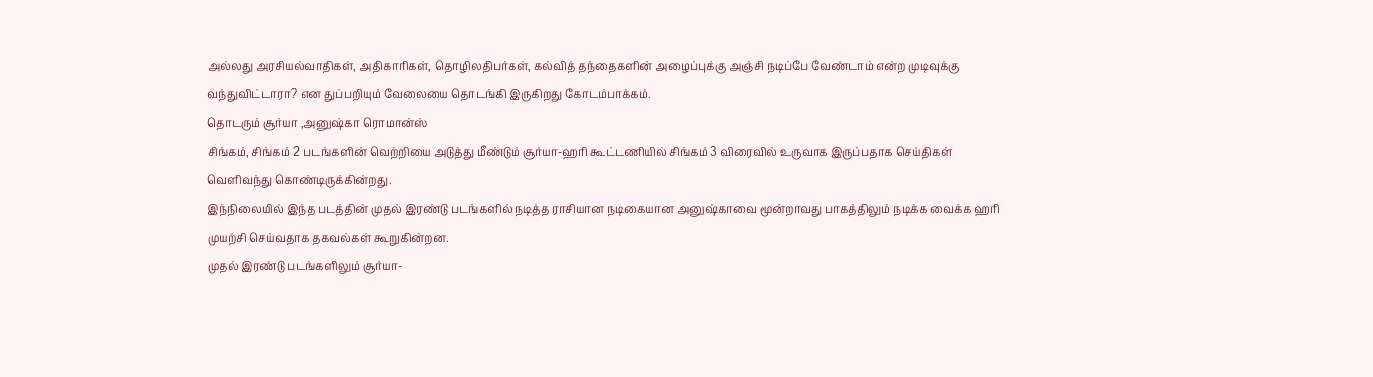அல்லது அரசியல்வாதிகள், அதிகாரிகள், தொழிலதிபர்கள், கல்வித் தந்தைகளின் அழைப்புக்கு அஞ்சி நடிப்பே வேண்டாம் என்ற முடிவுக்கு வந்துவிட்டாரா? என துப்பறியும் வேலையை தொடங்கி இருகிறது கோடம்பாக்கம்.
தொடரும் சூர்யா ,அனுஷ்கா ரொமான்ஸ்
சிங்கம், சிங்கம் 2 படங்களின் வெற்றியை அடுத்து மீண்டும் சூர்யா-ஹரி கூட்டணியில் சிங்கம் 3 விரைவில் உருவாக இருப்பதாக செய்திகள் வெளிவந்து கொண்டிருக்கின்றது.
இந்நிலையில் இந்த படத்தின் முதல் இரண்டு படங்களில் நடித்த ராசியான நடிகையான அனுஷ்காவை மூன்றாவது பாகத்திலும் நடிக்க வைக்க ஹரி முயற்சி செய்வதாக தகவல்கள் கூறுகின்றன.
முதல் இரண்டு படங்களிலும் சூர்யா-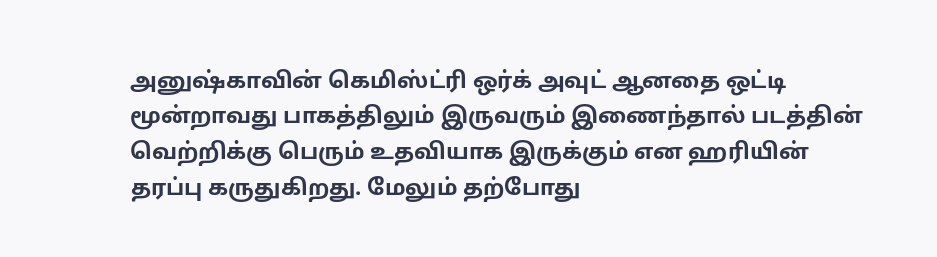அனுஷ்காவின் கெமிஸ்ட்ரி ஒர்க் அவுட் ஆனதை ஒட்டி மூன்றாவது பாகத்திலும் இருவரும் இணைந்தால் படத்தின் வெற்றிக்கு பெரும் உதவியாக இருக்கும் என ஹரியின் தரப்பு கருதுகிறது. மேலும் தற்போது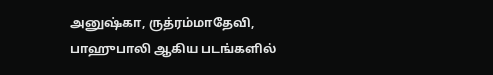அனுஷ்கா, ருத்ரம்மாதேவி, பாஹுபாலி ஆகிய படங்களில்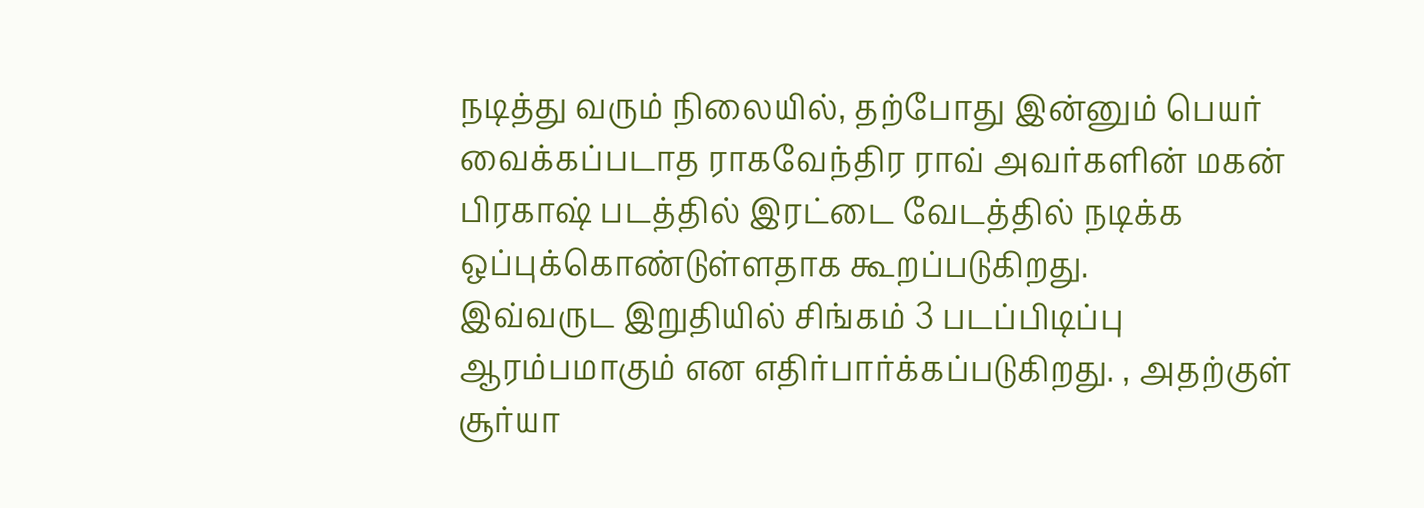நடித்து வரும் நிலையில், தற்போது இன்னும் பெயர் வைக்கப்படாத ராகவேந்திர ராவ் அவர்களின் மகன் பிரகாஷ் படத்தில் இரட்டை வேடத்தில் நடிக்க ஒப்புக்கொண்டுள்ளதாக கூறப்படுகிறது.
இவ்வருட இறுதியில் சிங்கம் 3 படப்பிடிப்பு ஆரம்பமாகும் என எதிர்பார்க்கப்படுகிறது. , அதற்குள் சூர்யா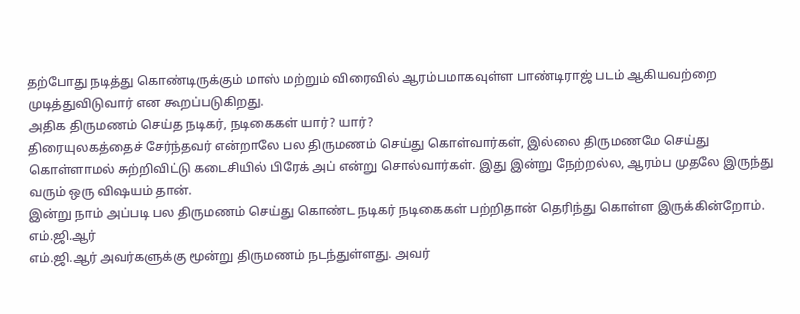தற்போது நடித்து கொண்டிருக்கும் மாஸ் மற்றும் விரைவில் ஆரம்பமாகவுள்ள பாண்டிராஜ் படம் ஆகியவற்றை முடித்துவிடுவார் என கூறப்படுகிறது.
அதிக திருமணம் செய்த நடிகர், நடிகைகள் யார்? யார்?
திரையுலகத்தைச் சேர்ந்தவர் என்றாலே பல திருமணம் செய்து கொள்வார்கள், இல்லை திருமணமே செய்து கொள்ளாமல் சுற்றிவிட்டு கடைசியில் பிரேக் அப் என்று சொல்வார்கள். இது இன்று நேற்றல்ல, ஆரம்ப முதலே இருந்து வரும் ஒரு விஷயம் தான்.
இன்று நாம் அப்படி பல திருமணம் செய்து கொண்ட நடிகர் நடிகைகள் பற்றிதான் தெரிந்து கொள்ள இருக்கின்றோம்.
எம்.ஜி.ஆர்
எம்.ஜி.ஆர் அவர்களுக்கு மூன்று திருமணம் நடந்துள்ளது. அவர்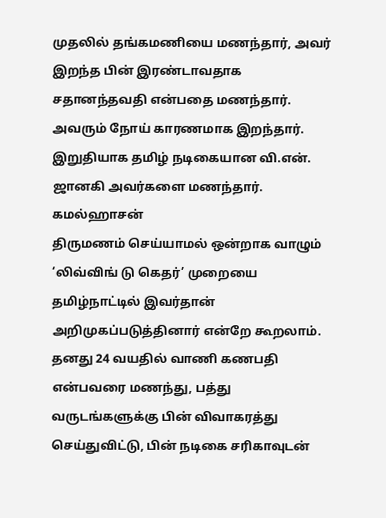முதலில் தங்கமணியை மணந்தார், அவர் இறந்த பின் இரண்டாவதாக சதானந்தவதி என்பதை மணந்தார். அவரும் நோய் காரணமாக இறந்தார். இறுதியாக தமிழ் நடிகையான வி.என். ஜானகி அவர்களை மணந்தார்.
கமல்ஹாசன்
திருமணம் செய்யாமல் ஒன்றாக வாழும் ‘லிவ்விங் டு கெதர்’ முறையை தமிழ்நாட்டில் இவர்தான் அறிமுகப்படுத்தினார் என்றே கூறலாம். தனது 24 வயதில் வாணி கணபதி என்பவரை மணந்து, பத்து வருடங்களுக்கு பின் விவாகரத்து செய்துவிட்டு, பின் நடிகை சரிகாவுடன்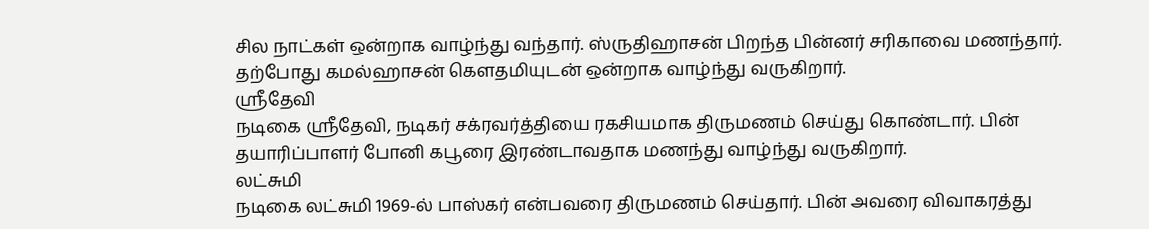சில நாட்கள் ஒன்றாக வாழ்ந்து வந்தார். ஸ்ருதிஹாசன் பிறந்த பின்னர் சரிகாவை மணந்தார். தற்போது கமல்ஹாசன் கௌதமியுடன் ஒன்றாக வாழ்ந்து வருகிறார்.
ஸ்ரீதேவி
நடிகை ஸ்ரீதேவி, நடிகர் சக்ரவர்த்தியை ரகசியமாக திருமணம் செய்து கொண்டார். பின் தயாரிப்பாளர் போனி கபூரை இரண்டாவதாக மணந்து வாழ்ந்து வருகிறார்.
லட்சுமி
நடிகை லட்சுமி 1969-ல் பாஸ்கர் என்பவரை திருமணம் செய்தார். பின் அவரை விவாகரத்து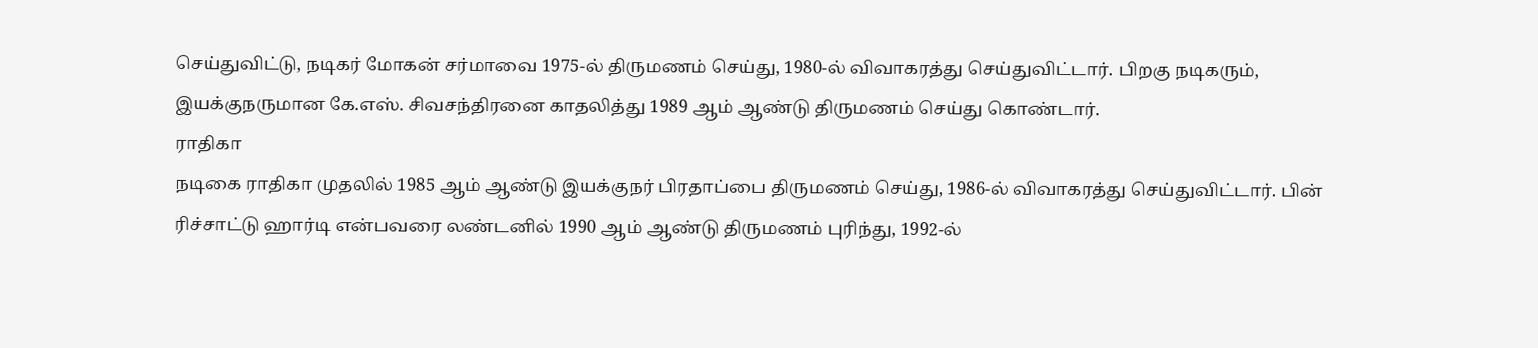செய்துவிட்டு, நடிகர் மோகன் சர்மாவை 1975-ல் திருமணம் செய்து, 1980-ல் விவாகரத்து செய்துவிட்டார். பிறகு நடிகரும், இயக்குநருமான கே.எஸ். சிவசந்திரனை காதலித்து 1989 ஆம் ஆண்டு திருமணம் செய்து கொண்டார்.
ராதிகா
நடிகை ராதிகா முதலில் 1985 ஆம் ஆண்டு இயக்குநர் பிரதாப்பை திருமணம் செய்து, 1986-ல் விவாகரத்து செய்துவிட்டார். பின் ரிச்சாட்டு ஹார்டி என்பவரை லண்டனில் 1990 ஆம் ஆண்டு திருமணம் புரிந்து, 1992-ல்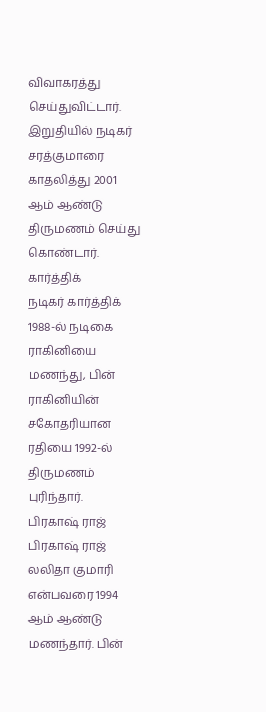விவாகரத்து செய்துவிட்டார். இறுதியில் நடிகர் சரத்குமாரை காதலித்து 2001 ஆம் ஆண்டு திருமணம் செய்து கொண்டார்.
கார்த்திக்
நடிகர் கார்த்திக் 1988-ல் நடிகை ராகினியை மணந்து, பின் ராகினியின் சகோதரியான ரதியை 1992-ல் திருமணம் புரிந்தார்.
பிரகாஷ் ராஜ்
பிரகாஷ் ராஜ் லலிதா குமாரி என்பவரை 1994 ஆம் ஆண்டு மணந்தார். பின்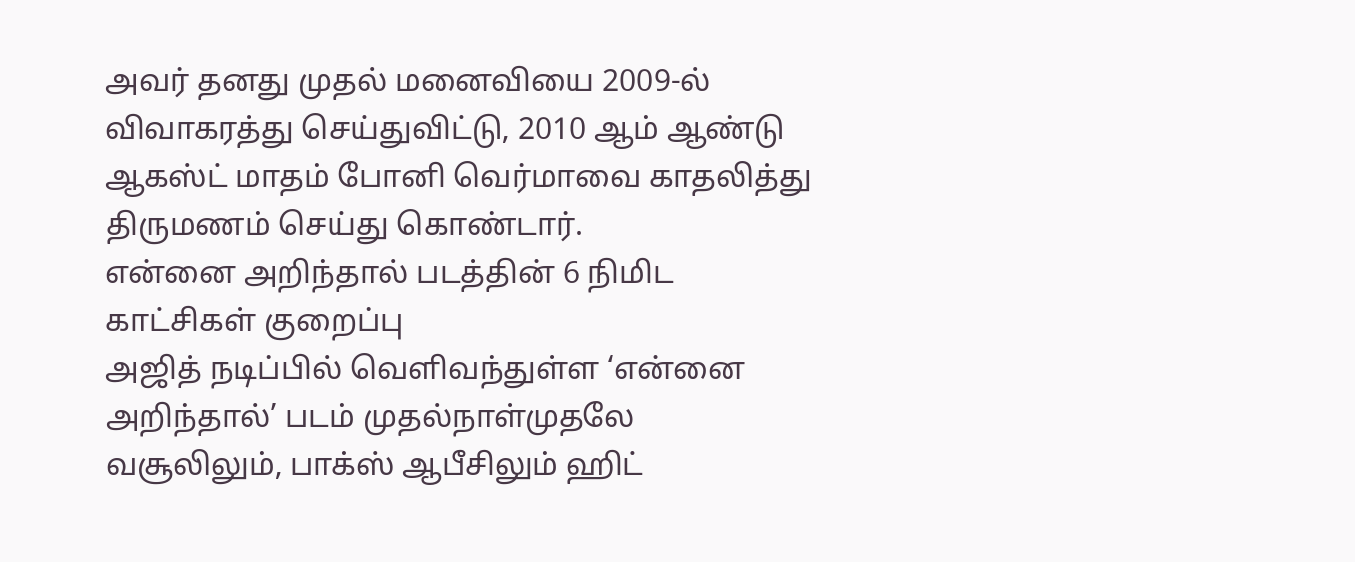அவர் தனது முதல் மனைவியை 2009-ல் விவாகரத்து செய்துவிட்டு, 2010 ஆம் ஆண்டு ஆகஸ்ட் மாதம் போனி வெர்மாவை காதலித்து திருமணம் செய்து கொண்டார்.
என்னை அறிந்தால் படத்தின் 6 நிமிட காட்சிகள் குறைப்பு
அஜித் நடிப்பில் வெளிவந்துள்ள ‘என்னை அறிந்தால்’ படம் முதல்நாள்முதலே வசூலிலும், பாக்ஸ் ஆபீசிலும் ஹிட்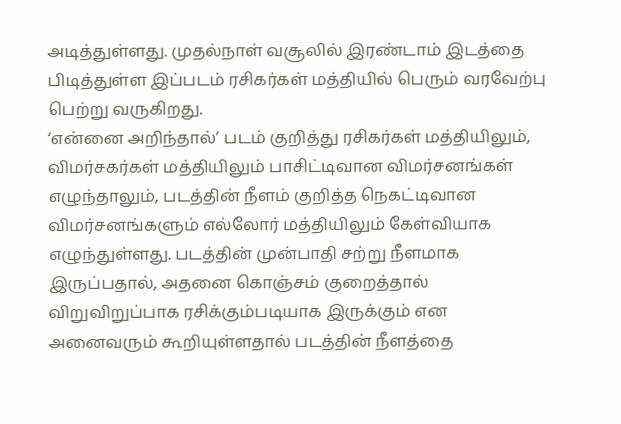அடித்துள்ளது. முதல்நாள் வசூலில் இரண்டாம் இடத்தை பிடித்துள்ள இப்படம் ரசிகர்கள் மத்தியில் பெரும் வரவேற்பு பெற்று வருகிறது.
‘என்னை அறிந்தால்’ படம் குறித்து ரசிகர்கள் மத்தியிலும், விமர்சகர்கள் மத்தியிலும் பாசிட்டிவான விமர்சனங்கள் எழுந்தாலும், படத்தின் நீளம் குறித்த நெகட்டிவான விமர்சனங்களும் எல்லோர் மத்தியிலும் கேள்வியாக எழுந்துள்ளது. படத்தின் முன்பாதி சற்று நீளமாக இருப்பதால், அதனை கொஞ்சம் குறைத்தால் விறுவிறுப்பாக ரசிக்கும்படியாக இருக்கும் என அனைவரும் கூறியுள்ளதால் படத்தின் நீளத்தை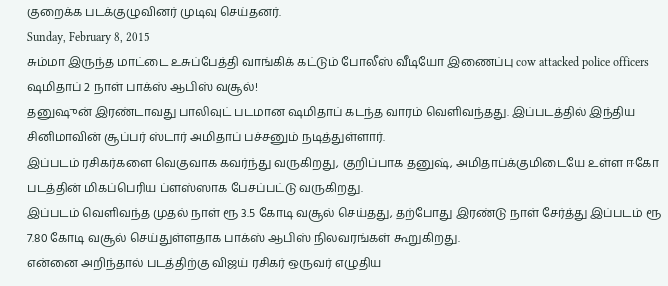குறைக்க படக்குழுவினர் முடிவு செய்தனர்.
Sunday, February 8, 2015
சும்மா இருந்த மாட்டை உசுப்பேத்தி வாங்கிக் கட்டும் போலீஸ் வீடியோ இணைப்பு cow attacked police officers
ஷமிதாப் 2 நாள் பாக்ஸ் ஆபிஸ் வசூல்!
தனுஷுன் இரண்டாவது பாலிவுட் படமான ஷமிதாப் கடந்த வாரம் வெளிவந்தது. இப்படத்தில் இந்திய சினிமாவின் சூப்பர் ஸ்டார் அமிதாப் பச்சனும் நடித்துள்ளார்.
இப்படம் ரசிகர்களை வெகுவாக கவர்ந்து வருகிறது, குறிப்பாக தனுஷ், அமிதாப்க்குமிடையே உள்ள ஈகோ படத்தின் மிகப்பெரிய ப்ளஸ்ஸாக பேசப்பட்டு வருகிறது.
இப்படம் வெளிவந்த முதல் நாள் ரூ 3.5 கோடி வசூல் செய்தது, தற்போது இரண்டு நாள் சேர்த்து இப்படம் ரூ 7.80 கோடி வசூல் செய்துள்ளதாக பாக்ஸ் ஆபிஸ் நிலவரங்கள் கூறுகிறது.
என்னை அறிந்தால் படத்திற்கு விஜய் ரசிகர் ஒருவர் எழுதிய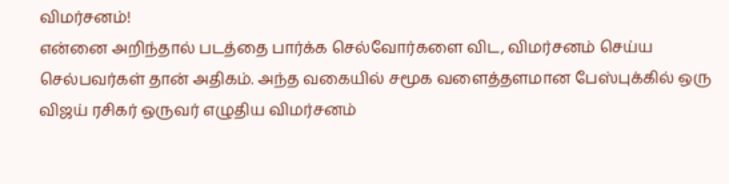விமர்சனம்!
என்னை அறிந்தால் படத்தை பார்க்க செல்வோர்களை விட, விமர்சனம் செய்ய செல்பவர்கள் தான் அதிகம். அந்த வகையில் சமூக வளைத்தளமான பேஸ்புக்கில் ஒரு விஜய் ரசிகர் ஒருவர் எழுதிய விமர்சனம்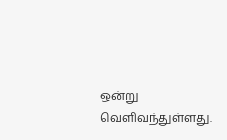ஒன்று வெளிவந்துள்ளது.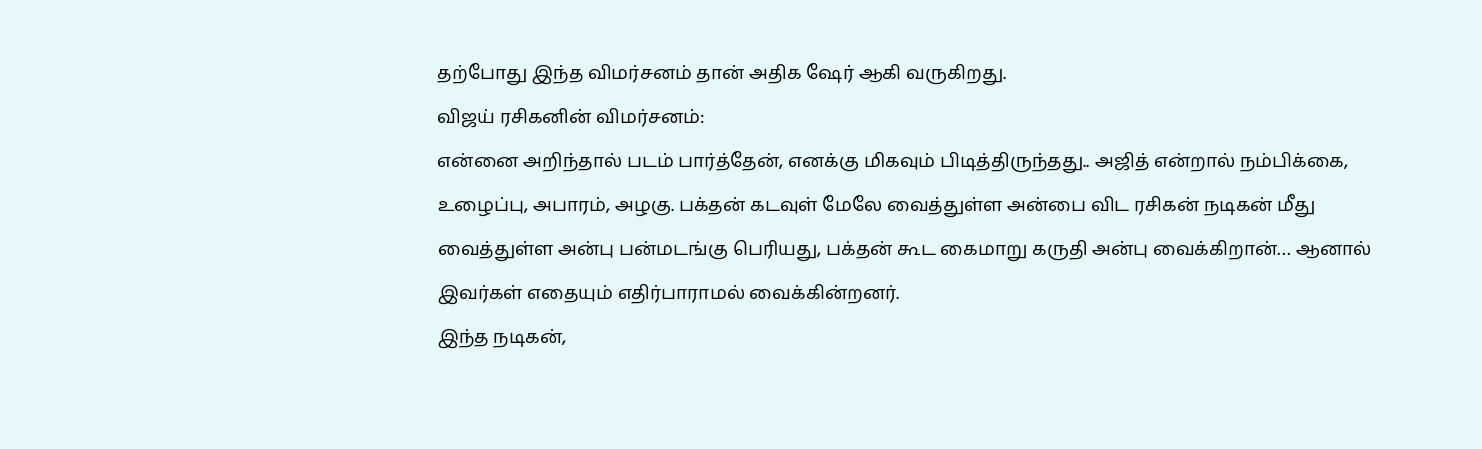தற்போது இந்த விமர்சனம் தான் அதிக ஷேர் ஆகி வருகிறது.
விஜய் ரசிகனின் விமர்சனம்:
என்னை அறிந்தால் படம் பார்த்தேன், எனக்கு மிகவும் பிடித்திருந்தது.. அஜித் என்றால் நம்பிக்கை, உழைப்பு, அபாரம், அழகு. பக்தன் கடவுள் மேலே வைத்துள்ள அன்பை விட ரசிகன் நடிகன் மீது வைத்துள்ள அன்பு பன்மடங்கு பெரியது, பக்தன் கூட கைமாறு கருதி அன்பு வைக்கிறான்… ஆனால் இவர்கள் எதையும் எதிர்பாராமல் வைக்கின்றனர்.
இந்த நடிகன்,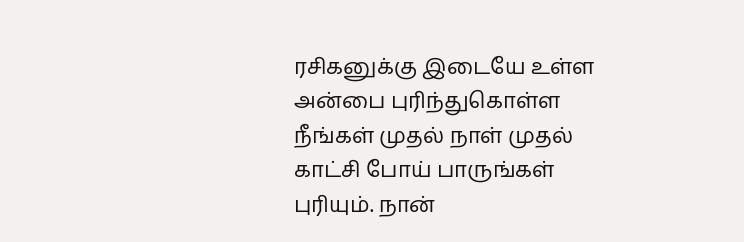ரசிகனுக்கு இடையே உள்ள அன்பை புரிந்துகொள்ள நீங்கள் முதல் நாள் முதல் காட்சி போய் பாருங்கள் புரியும். நான்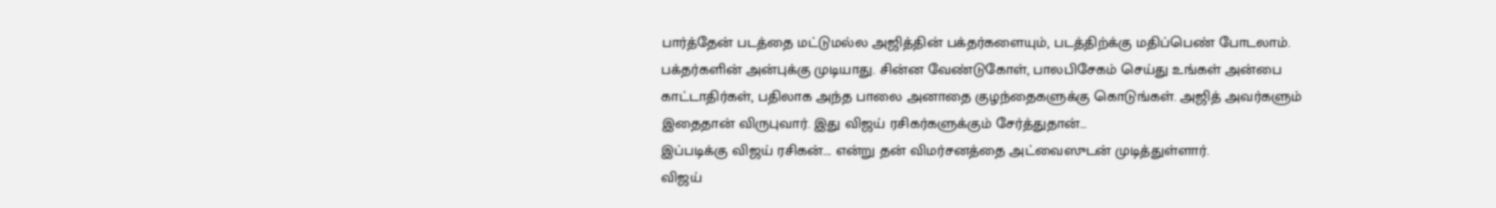பார்த்தேன் படத்தை மட்டுமல்ல அஜித்தின் பக்தர்களையும், படத்திற்க்கு மதிப்பெண் போடலாம். பக்தர்களின் அன்புக்கு முடியாது. சின்ன வேண்டுகோள், பாலபிசேகம் செய்து உங்கள் அன்பை காட்டாதிர்கள், பதிலாக அந்த பாலை அனாதை குழந்தைகளுக்கு கொடுங்கள். அஜித் அவர்களும் இதைதான் விருபுவார். இது விஜய் ரசிகர்களுக்கும் சேர்த்துதான்…
இப்படிக்கு விஜய் ரசிகன்…. என்று தன் விமர்சனத்தை அட்வைஸுடன் முடித்துள்ளார்.
விஜய்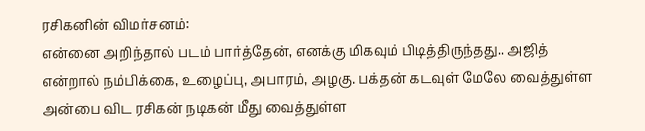ரசிகனின் விமர்சனம்:
என்னை அறிந்தால் படம் பார்த்தேன், எனக்கு மிகவும் பிடித்திருந்தது.. அஜித் என்றால் நம்பிக்கை, உழைப்பு, அபாரம், அழகு. பக்தன் கடவுள் மேலே வைத்துள்ள அன்பை விட ரசிகன் நடிகன் மீது வைத்துள்ள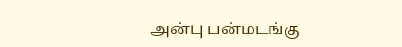அன்பு பன்மடங்கு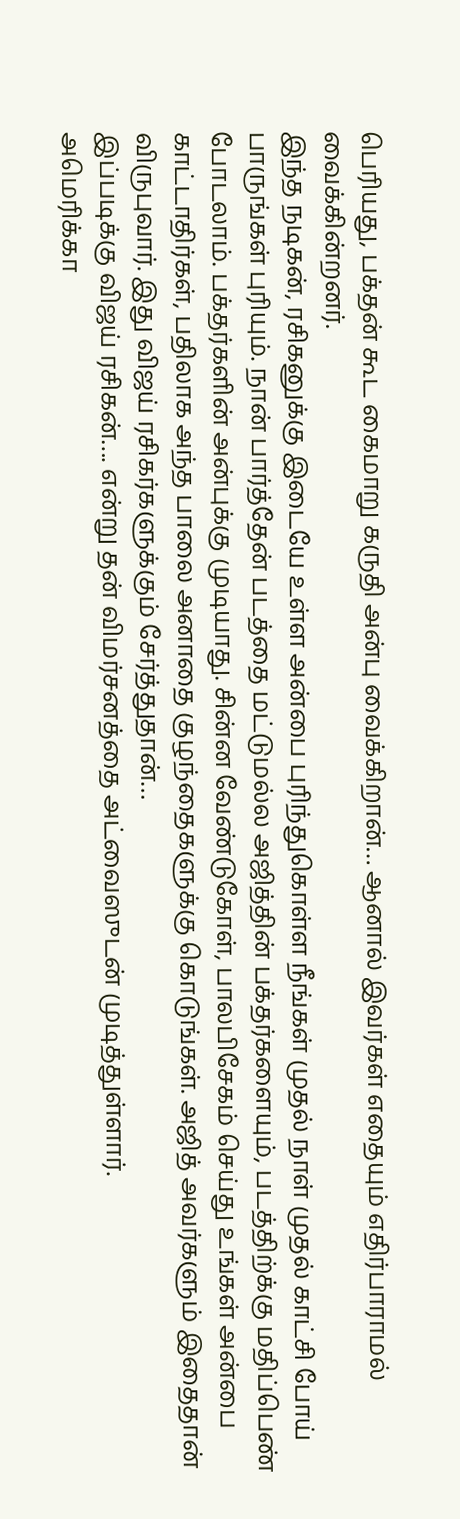பெரியது, பக்தன் கூட கைமாறு கருதி அன்பு வைக்கிறான்… ஆனால் இவர்கள் எதையும் எதிர்பாராமல் வைக்கின்றனர்.
இந்த நடிகன், ரசிகனுக்கு இடையே உள்ள அன்பை புரிந்துகொள்ள நீங்கள் முதல் நாள் முதல் காட்சி போய் பாருங்கள் புரியும். நான் பார்த்தேன் படத்தை மட்டுமல்ல அஜித்தின் பக்தர்களையும், படத்திற்க்கு மதிப்பெண் போடலாம். பக்தர்களின் அன்புக்கு முடியாது. சின்ன வேண்டுகோள், பாலபிசேகம் செய்து உங்கள் அன்பை காட்டாதிர்கள், பதிலாக அந்த பாலை அனாதை குழந்தைகளுக்கு கொடுங்கள். அஜித் அவர்களும் இதைதான் விருபுவார். இது விஜய் ரசிகர்களுக்கும் சேர்த்துதான்…
இப்படிக்கு விஜய் ரசிகன்…. என்று தன் விமர்சனத்தை அட்வைஸுடன் முடித்துள்ளார்.
அமெரிக்கா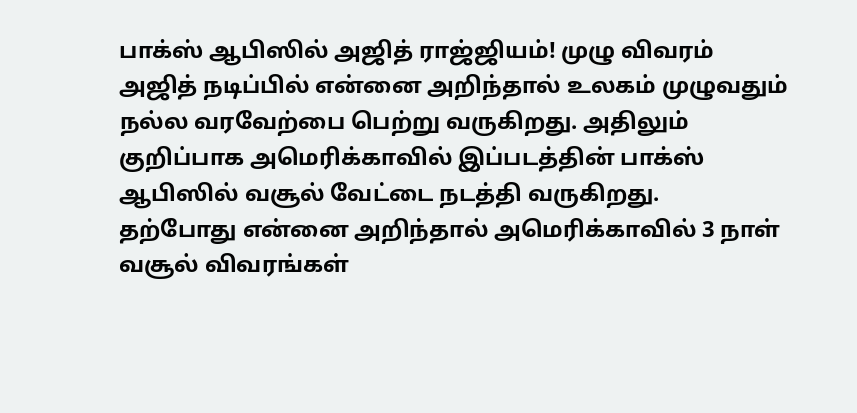பாக்ஸ் ஆபிஸில் அஜித் ராஜ்ஜியம்! முழு விவரம்
அஜித் நடிப்பில் என்னை அறிந்தால் உலகம் முழுவதும் நல்ல வரவேற்பை பெற்று வருகிறது. அதிலும் குறிப்பாக அமெரிக்காவில் இப்படத்தின் பாக்ஸ் ஆபிஸில் வசூல் வேட்டை நடத்தி வருகிறது.
தற்போது என்னை அறிந்தால் அமெரிக்காவில் 3 நாள் வசூல் விவரங்கள்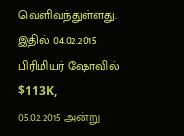வெளிவந்துள்ளது. இதில் 04.02.2015 பிரிமியர் ஷோவில் $113K, 05.02.2015 அன்று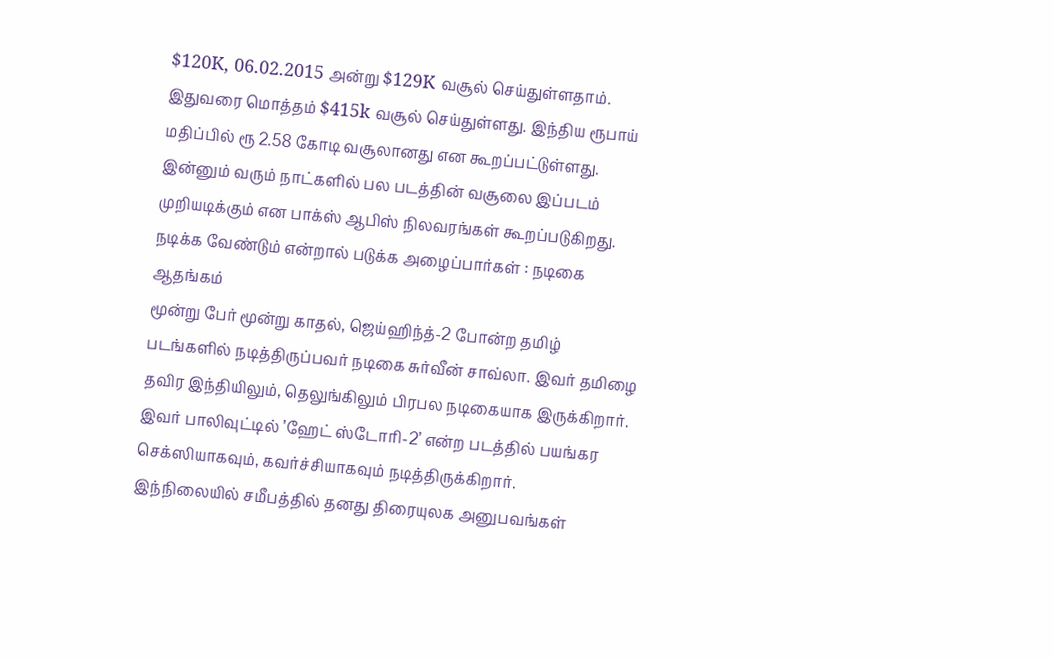$120K, 06.02.2015 அன்று $129K வசூல் செய்துள்ளதாம்.
இதுவரை மொத்தம் $415k வசூல் செய்துள்ளது. இந்திய ரூபாய் மதிப்பில் ரூ 2.58 கோடி வசூலானது என கூறப்பட்டுள்ளது. இன்னும் வரும் நாட்களில் பல படத்தின் வசூலை இப்படம் முறியடிக்கும் என பாக்ஸ் ஆபிஸ் நிலவரங்கள் கூறப்படுகிறது.
நடிக்க வேண்டும் என்றால் படுக்க அழைப்பார்கள் : நடிகை ஆதங்கம்
மூன்று பேர் மூன்று காதல், ஜெய்ஹிந்த்-2 போன்ற தமிழ் படங்களில் நடித்திருப்பவர் நடிகை சுர்வீன் சாவ்லா. இவர் தமிழை தவிர இந்தியிலும், தெலுங்கிலும் பிரபல நடிகையாக இருக்கிறார். இவர் பாலிவுட்டில் ’ஹேட் ஸ்டோரி-2’ என்ற படத்தில் பயங்கர செக்ஸியாகவும், கவர்ச்சியாகவும் நடித்திருக்கிறார்.
இந்நிலையில் சமீபத்தில் தனது திரையுலக அனுபவங்கள்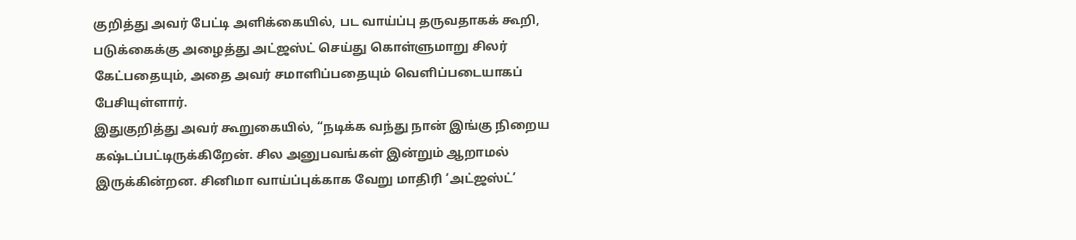குறித்து அவர் பேட்டி அளிக்கையில், பட வாய்ப்பு தருவதாகக் கூறி, படுக்கைக்கு அழைத்து அட்ஜஸ்ட் செய்து கொள்ளுமாறு சிலர் கேட்பதையும், அதை அவர் சமாளிப்பதையும் வெளிப்படையாகப் பேசியுள்ளார்.
இதுகுறித்து அவர் கூறுகையில், “நடிக்க வந்து நான் இங்கு நிறைய கஷ்டப்பட்டிருக்கிறேன். சில அனுபவங்கள் இன்றும் ஆறாமல் இருக்கின்றன. சினிமா வாய்ப்புக்காக வேறு மாதிரி ‘அட்ஜஸ்ட்’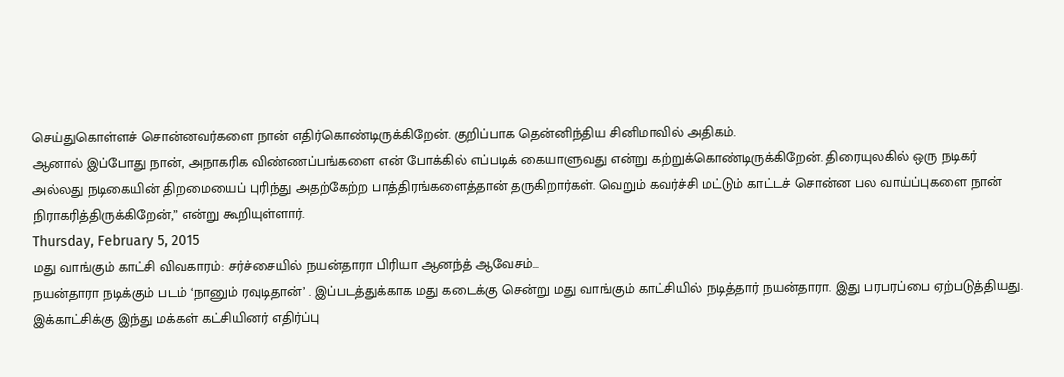செய்துகொள்ளச் சொன்னவர்களை நான் எதிர்கொண்டிருக்கிறேன். குறிப்பாக தென்னிந்திய சினிமாவில் அதிகம்.
ஆனால் இப்போது நான், அநாகரிக விண்ணப்பங்களை என் போக்கில் எப்படிக் கையாளுவது என்று கற்றுக்கொண்டிருக்கிறேன். திரையுலகில் ஒரு நடிகர் அல்லது நடிகையின் திறமையைப் புரிந்து அதற்கேற்ற பாத்திரங்களைத்தான் தருகிறார்கள். வெறும் கவர்ச்சி மட்டும் காட்டச் சொன்ன பல வாய்ப்புகளை நான் நிராகரித்திருக்கிறேன்,” என்று கூறியுள்ளார்.
Thursday, February 5, 2015
மது வாங்கும் காட்சி விவகாரம்: சர்ச்சையில் நயன்தாரா பிரியா ஆனந்த் ஆவேசம்…
நயன்தாரா நடிக்கும் படம் ‘நானும் ரவுடிதான்’ . இப்படத்துக்காக மது கடைக்கு சென்று மது வாங்கும் காட்சியில் நடித்தார் நயன்தாரா. இது பரபரப்பை ஏற்படுத்தியது. இக்காட்சிக்கு இந்து மக்கள் கட்சியினர் எதிர்ப்பு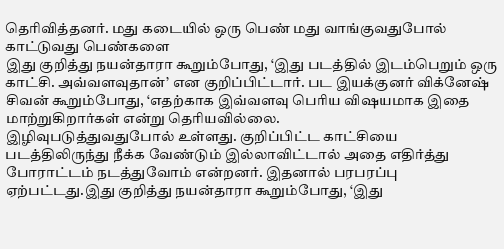தெரிவித்தனர். மது கடையில் ஒரு பெண் மது வாங்குவதுபோல் காட்டுவது பெண்களை
இது குறித்து நயன்தாரா கூறும்போது, ‘இது படத்தில் இடம்பெறும் ஒரு காட்சி. அவ்வளவுதான்’ என குறிப்பிட்டார். பட இயக்குனர் விக்னேஷ் சிவன் கூறும்போது, ‘எதற்காக இவ்வளவு பெரிய விஷயமாக இதை மாற்றுகிறார்கள் என்று தெரியவில்லை.
இழிவுபடுத்துவதுபோல் உள்ளது. குறிப்பிட்ட காட்சியை படத்திலிருந்து நீக்க வேண்டும் இல்லாவிட்டால் அதை எதிர்த்து போராட்டம் நடத்துவோம் என்றனர். இதனால் பரபரப்பு ஏற்பட்டது.இது குறித்து நயன்தாரா கூறும்போது, ‘இது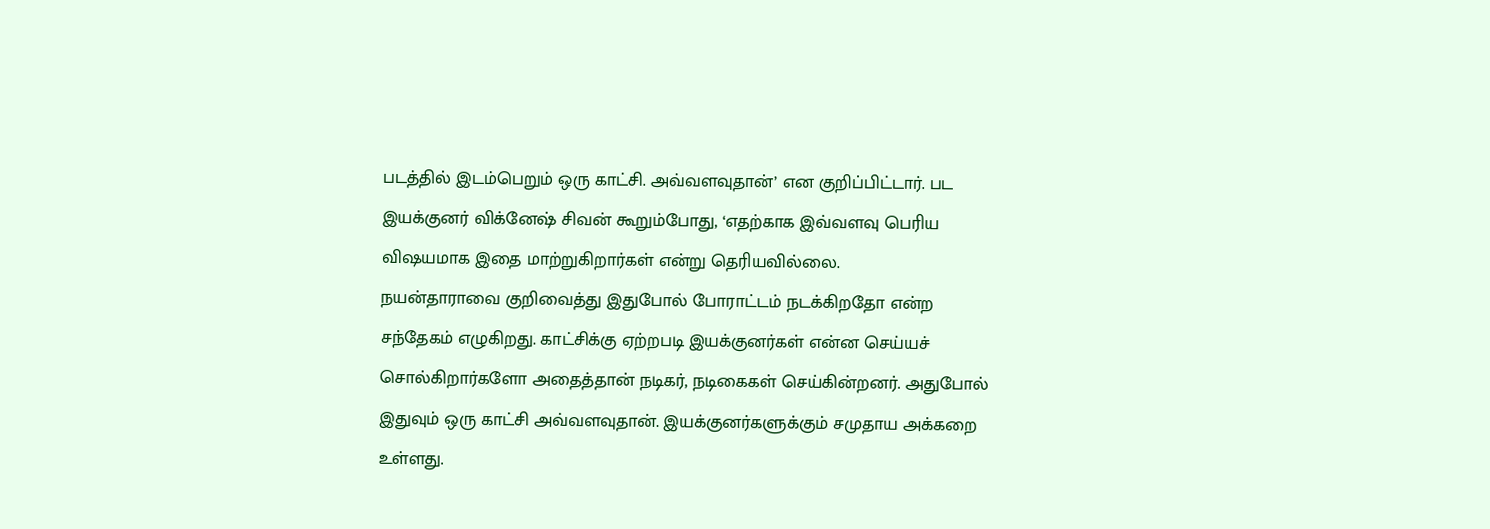படத்தில் இடம்பெறும் ஒரு காட்சி. அவ்வளவுதான்’ என குறிப்பிட்டார். பட இயக்குனர் விக்னேஷ் சிவன் கூறும்போது, ‘எதற்காக இவ்வளவு பெரிய விஷயமாக இதை மாற்றுகிறார்கள் என்று தெரியவில்லை.
நயன்தாராவை குறிவைத்து இதுபோல் போராட்டம் நடக்கிறதோ என்ற சந்தேகம் எழுகிறது. காட்சிக்கு ஏற்றபடி இயக்குனர்கள் என்ன செய்யச் சொல்கிறார்களோ அதைத்தான் நடிகர், நடிகைகள் செய்கின்றனர். அதுபோல் இதுவும் ஒரு காட்சி அவ்வளவுதான். இயக்குனர்களுக்கும் சமுதாய அக்கறை உள்ளது.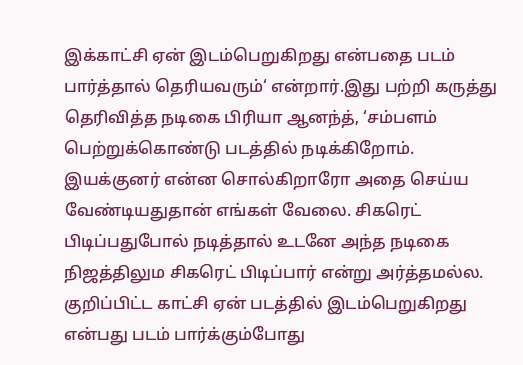இக்காட்சி ஏன் இடம்பெறுகிறது என்பதை படம் பார்த்தால் தெரியவரும்‘ என்றார்.இது பற்றி கருத்து தெரிவித்த நடிகை பிரியா ஆனந்த், ‘சம்பளம் பெற்றுக்கொண்டு படத்தில் நடிக்கிறோம். இயக்குனர் என்ன சொல்கிறாரோ அதை செய்ய வேண்டியதுதான் எங்கள் வேலை. சிகரெட் பிடிப்பதுபோல் நடித்தால் உடனே அந்த நடிகை நிஜத்திலும சிகரெட் பிடிப்பார் என்று அர்த்தமல்ல. குறிப்பிட்ட காட்சி ஏன் படத்தில் இடம்பெறுகிறது என்பது படம் பார்க்கும்போது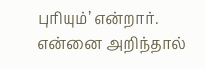புரியும்’ என்றார்.
என்னை அறிந்தால்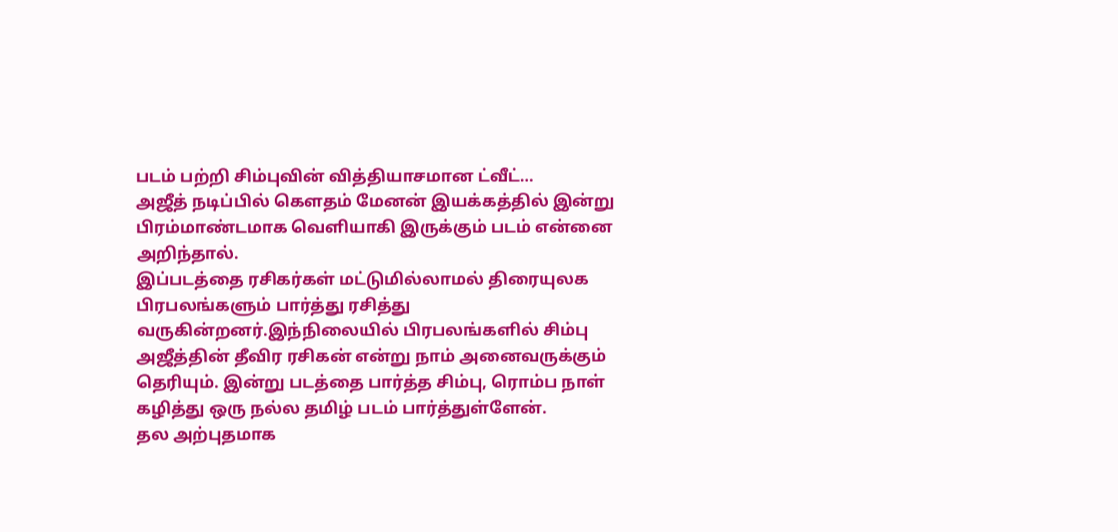படம் பற்றி சிம்புவின் வித்தியாசமான ட்வீட்…
அஜீத் நடிப்பில் கௌதம் மேனன் இயக்கத்தில் இன்று பிரம்மாண்டமாக வெளியாகி இருக்கும் படம் என்னை அறிந்தால்.
இப்படத்தை ரசிகர்கள் மட்டுமில்லாமல் திரையுலக பிரபலங்களும் பார்த்து ரசித்து வருகின்றனர்.இந்நிலையில் பிரபலங்களில் சிம்பு அஜீத்தின் தீவிர ரசிகன் என்று நாம் அனைவருக்கும் தெரியும். இன்று படத்தை பார்த்த சிம்பு, ரொம்ப நாள் கழித்து ஒரு நல்ல தமிழ் படம் பார்த்துள்ளேன்.
தல அற்புதமாக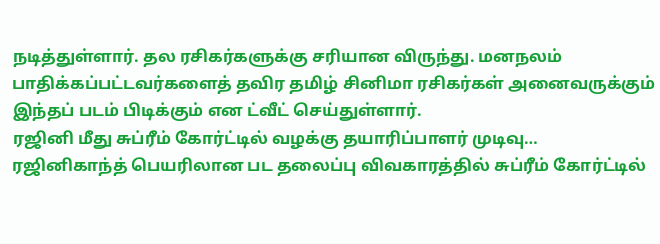நடித்துள்ளார். தல ரசிகர்களுக்கு சரியான விருந்து. மனநலம் பாதிக்கப்பட்டவர்களைத் தவிர தமிழ் சினிமா ரசிகர்கள் அனைவருக்கும் இந்தப் படம் பிடிக்கும் என ட்வீட் செய்துள்ளார்.
ரஜினி மீது சுப்ரீம் கோர்ட்டில் வழக்கு தயாரிப்பாளர் முடிவு…
ரஜினிகாந்த் பெயரிலான பட தலைப்பு விவகாரத்தில் சுப்ரீம் கோர்ட்டில்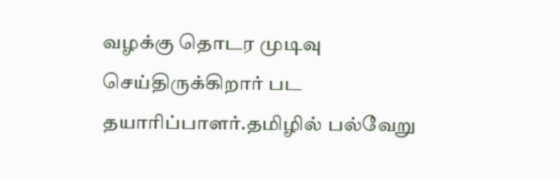வழக்கு தொடர முடிவு செய்திருக்கிறார் பட தயாரிப்பாளர்.தமிழில் பல்வேறு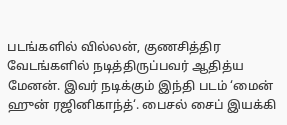படங்களில் வில்லன், குணசித்திர வேடங்களில் நடித்திருப்பவர் ஆதித்ய மேனன். இவர் நடிக்கும் இந்தி படம் ‘மைன் ஹுன் ரஜினிகாந்த்‘. பைசல் சைப் இயக்கி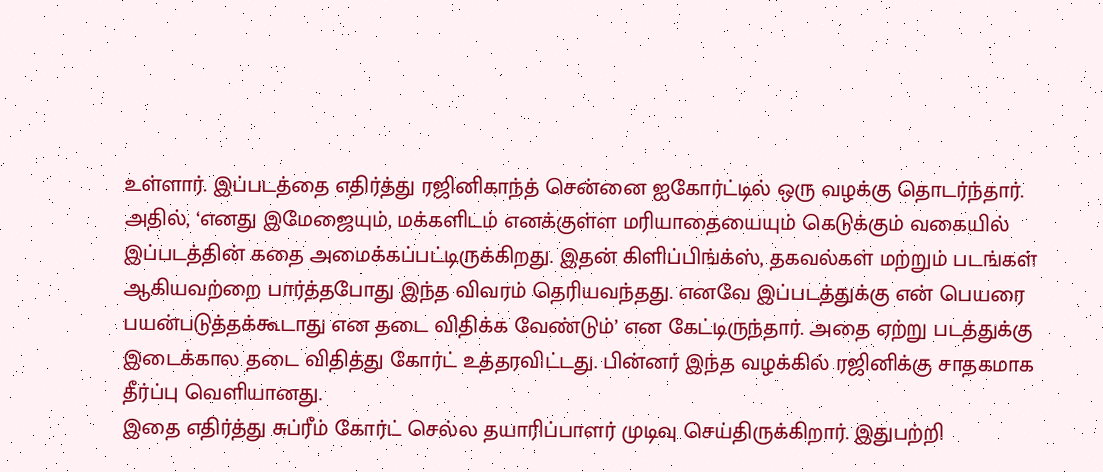உள்ளார். இப்படத்தை எதிர்த்து ரஜினிகாந்த் சென்னை ஐகோர்ட்டில் ஒரு வழக்கு தொடர்ந்தார். அதில், ‘எனது இமேஜையும், மக்களிடம் எனக்குள்ள மரியாதையையும் கெடுக்கும் வகையில் இப்படத்தின் கதை அமைக்கப்பட்டிருக்கிறது. இதன் கிளிப்பிங்க்ஸ், தகவல்கள் மற்றும் படங்கள் ஆகியவற்றை பார்த்தபோது இந்த விவரம் தெரியவந்தது. எனவே இப்படத்துக்கு என் பெயரை பயன்படுத்தக்கூடாது என தடை விதிக்க வேண்டும்’ என கேட்டிருந்தார். அதை ஏற்று படத்துக்கு இடைக்கால தடை விதித்து கோர்ட் உத்தரவிட்டது. பின்னர் இந்த வழக்கில் ரஜினிக்கு சாதகமாக தீர்ப்பு வெளியானது.
இதை எதிர்த்து சுப்ரீம் கோர்ட் செல்ல தயாரிப்பாளர் முடிவு செய்திருக்கிறார். இதுபற்றி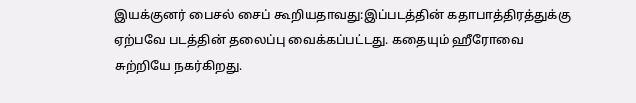இயக்குனர் பைசல் சைப் கூறியதாவது:இப்படத்தின் கதாபாத்திரத்துக்கு ஏற்பவே படத்தின் தலைப்பு வைக்கப்பட்டது. கதையும் ஹீரோவை சுற்றியே நகர்கிறது.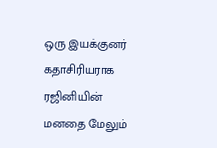ஒரு இயக்குனர் கதாசிரியராக ரஜினியின் மனதை மேலும்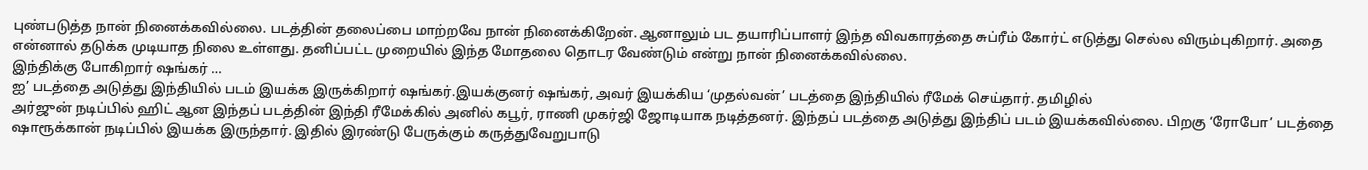புண்படுத்த நான் நினைக்கவில்லை. படத்தின் தலைப்பை மாற்றவே நான் நினைக்கிறேன். ஆனாலும் பட தயாரிப்பாளர் இந்த விவகாரத்தை சுப்ரீம் கோர்ட் எடுத்து செல்ல விரும்புகிறார். அதை என்னால் தடுக்க முடியாத நிலை உள்ளது. தனிப்பட்ட முறையில் இந்த மோதலை தொடர வேண்டும் என்று நான் நினைக்கவில்லை.
இந்திக்கு போகிறார் ஷங்கர் …
ஐ’ படத்தை அடுத்து இந்தியில் படம் இயக்க இருக்கிறார் ஷங்கர்.இயக்குனர் ஷங்கர், அவர் இயக்கிய ‘முதல்வன்’ படத்தை இந்தியில் ரீமேக் செய்தார். தமிழில்
அர்ஜுன் நடிப்பில் ஹிட் ஆன இந்தப் படத்தின் இந்தி ரீமேக்கில் அனில் கபூர், ராணி முகர்ஜி ஜோடியாக நடித்தனர். இந்தப் படத்தை அடுத்து இந்திப் படம் இயக்கவில்லை. பிறகு ‘ரோபோ’ படத்தை ஷாரூக்கான் நடிப்பில் இயக்க இருந்தார். இதில் இரண்டு பேருக்கும் கருத்துவேறுபாடு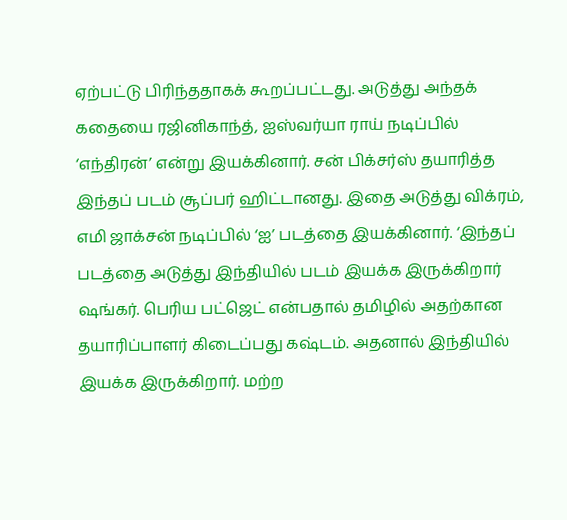ஏற்பட்டு பிரிந்ததாகக் கூறப்பட்டது. அடுத்து அந்தக் கதையை ரஜினிகாந்த், ஐஸ்வர்யா ராய் நடிப்பில் ‘எந்திரன்’ என்று இயக்கினார். சன் பிக்சர்ஸ் தயாரித்த இந்தப் படம் சூப்பர் ஹிட்டானது. இதை அடுத்து விக்ரம், எமி ஜாக்சன் நடிப்பில் ‘ஐ’ படத்தை இயக்கினார். ‘இந்தப் படத்தை அடுத்து இந்தியில் படம் இயக்க இருக்கிறார் ஷங்கர். பெரிய பட்ஜெட் என்பதால் தமிழில் அதற்கான தயாரிப்பாளர் கிடைப்பது கஷ்டம். அதனால் இந்தியில் இயக்க இருக்கிறார். மற்ற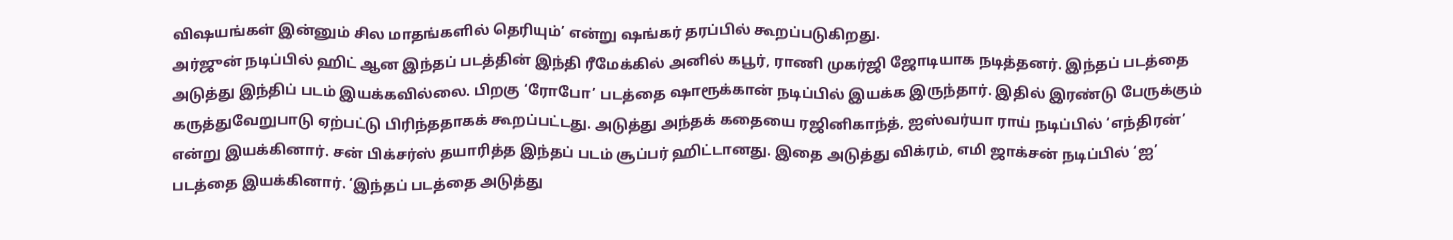விஷயங்கள் இன்னும் சில மாதங்களில் தெரியும்’ என்று ஷங்கர் தரப்பில் கூறப்படுகிறது.
அர்ஜுன் நடிப்பில் ஹிட் ஆன இந்தப் படத்தின் இந்தி ரீமேக்கில் அனில் கபூர், ராணி முகர்ஜி ஜோடியாக நடித்தனர். இந்தப் படத்தை அடுத்து இந்திப் படம் இயக்கவில்லை. பிறகு ‘ரோபோ’ படத்தை ஷாரூக்கான் நடிப்பில் இயக்க இருந்தார். இதில் இரண்டு பேருக்கும் கருத்துவேறுபாடு ஏற்பட்டு பிரிந்ததாகக் கூறப்பட்டது. அடுத்து அந்தக் கதையை ரஜினிகாந்த், ஐஸ்வர்யா ராய் நடிப்பில் ‘எந்திரன்’ என்று இயக்கினார். சன் பிக்சர்ஸ் தயாரித்த இந்தப் படம் சூப்பர் ஹிட்டானது. இதை அடுத்து விக்ரம், எமி ஜாக்சன் நடிப்பில் ‘ஐ’ படத்தை இயக்கினார். ‘இந்தப் படத்தை அடுத்து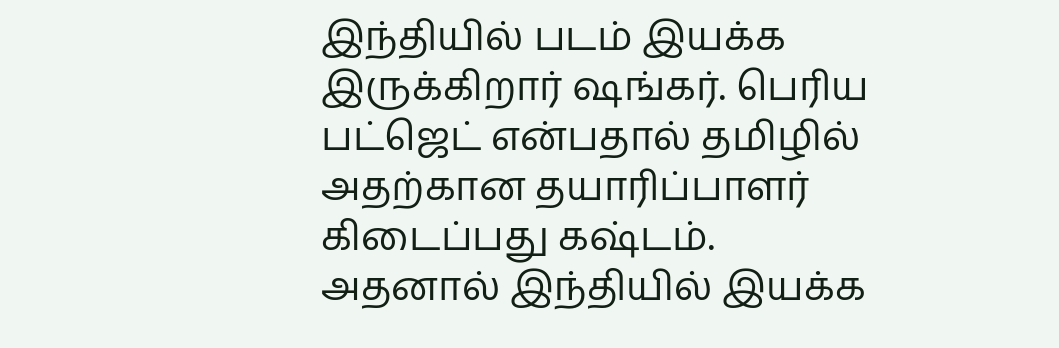இந்தியில் படம் இயக்க இருக்கிறார் ஷங்கர். பெரிய பட்ஜெட் என்பதால் தமிழில் அதற்கான தயாரிப்பாளர் கிடைப்பது கஷ்டம். அதனால் இந்தியில் இயக்க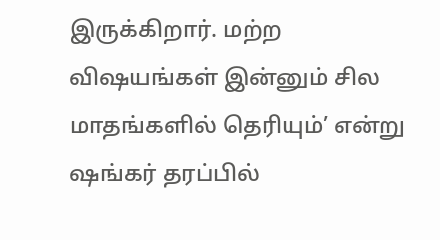இருக்கிறார். மற்ற விஷயங்கள் இன்னும் சில மாதங்களில் தெரியும்’ என்று ஷங்கர் தரப்பில்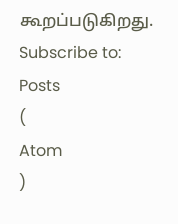கூறப்படுகிறது.
Subscribe to:
Posts
(
Atom
)